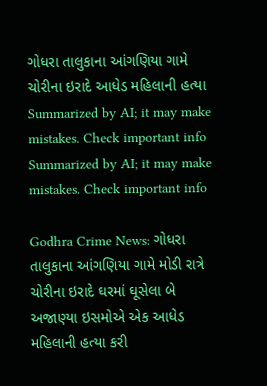ગોધરા તાલુકાના આંગણિયા ગામે ચોરીના ઇરાદે આધેડ મહિલાની હત્યા
Summarized by AI; it may make mistakes. Check important info
Summarized by AI; it may make mistakes. Check important info

Godhra Crime News: ગોધરા તાલુકાના આંગણિયા ગામે મોડી રાત્રે ચોરીના ઇરાદે ઘરમાં ઘૂસેલા બે અજાણ્યા ઇસમોએ એક આધેડ મહિલાની હત્યા કરી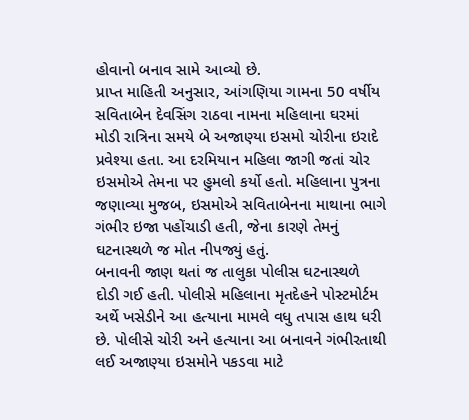હોવાનો બનાવ સામે આવ્યો છે.
પ્રાપ્ત માહિતી અનુસાર, આંગણિયા ગામના 50 વર્ષીય સવિતાબેન દેવસિંગ રાઠવા નામના મહિલાના ઘરમાં મોડી રાત્રિના સમયે બે અજાણ્યા ઇસમો ચોરીના ઇરાદે પ્રવેશ્યા હતા. આ દરમિયાન મહિલા જાગી જતાં ચોર ઇસમોએ તેમના પર હુમલો કર્યો હતો. મહિલાના પુત્રના જણાવ્યા મુજબ, ઇસમોએ સવિતાબેનના માથાના ભાગે ગંભીર ઇજા પહોંચાડી હતી, જેના કારણે તેમનું ઘટનાસ્થળે જ મોત નીપજ્યું હતું.
બનાવની જાણ થતાં જ તાલુકા પોલીસ ઘટનાસ્થળે દોડી ગઈ હતી. પોલીસે મહિલાના મૃતદેહને પોસ્ટમોર્ટમ અર્થે ખસેડીને આ હત્યાના મામલે વધુ તપાસ હાથ ધરી છે. પોલીસે ચોરી અને હત્યાના આ બનાવને ગંભીરતાથી લઈ અજાણ્યા ઇસમોને પકડવા માટે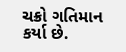ચક્રો ગતિમાન કર્યા છે.